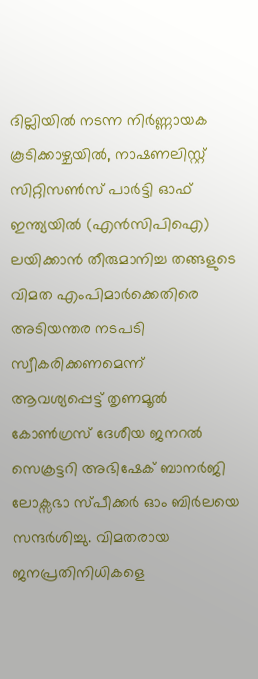ദില്ലിയിൽ നടന്ന നിർണ്ണായക കൂടിക്കാഴ്ചയിൽ, നാഷണലിസ്റ്റ് സിറ്റിസൺസ് പാർട്ടി ഓഫ് ഇന്ത്യയിൽ (എൻസിപിഐ) ലയിക്കാൻ തീരുമാനിച്ച തങ്ങളുടെ വിമത എംപിമാർക്കെതിരെ അടിയന്തര നടപടി സ്വീകരിക്കണമെന്ന് ആവശ്യപ്പെട്ട് തൃണമൂൽ കോൺഗ്രസ് ദേശീയ ജനറൽ സെക്രട്ടറി അഭിഷേക് ബാനർജി ലോക്സഭാ സ്പീക്കർ ഓം ബിർലയെ സന്ദർശിച്ചു. വിമതരായ ജനപ്രതിനിധികളെ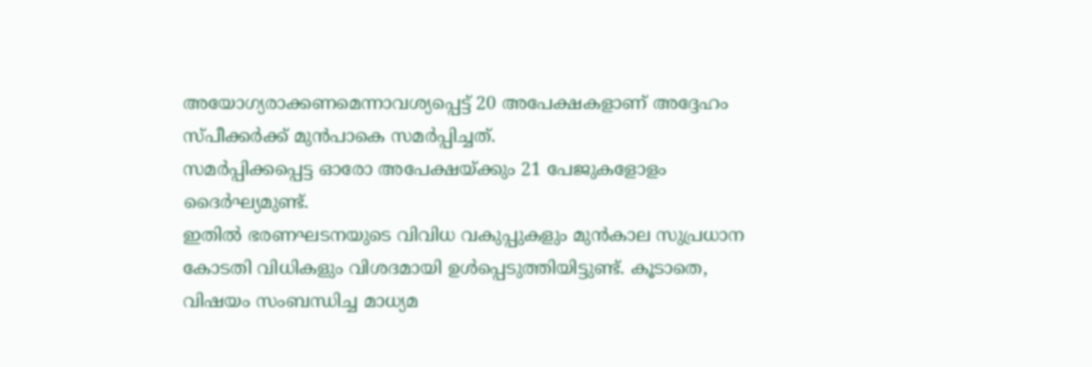അയോഗ്യരാക്കണമെന്നാവശ്യപ്പെട്ട് 20 അപേക്ഷകളാണ് അദ്ദേഹം സ്പീക്കർക്ക് മുൻപാകെ സമർപ്പിച്ചത്.
സമർപ്പിക്കപ്പെട്ട ഓരോ അപേക്ഷയ്ക്കും 21 പേജുകളോളം ദൈർഘ്യമുണ്ട്.
ഇതിൽ ഭരണഘടനയുടെ വിവിധ വകുപ്പുകളും മുൻകാല സുപ്രധാന കോടതി വിധികളും വിശദമായി ഉൾപ്പെടുത്തിയിട്ടുണ്ട്. കൂടാതെ, വിഷയം സംബന്ധിച്ച മാധ്യമ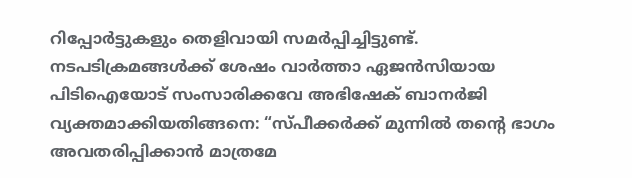റിപ്പോർട്ടുകളും തെളിവായി സമർപ്പിച്ചിട്ടുണ്ട്.
നടപടിക്രമങ്ങൾക്ക് ശേഷം വാർത്താ ഏജൻസിയായ പിടിഐയോട് സംസാരിക്കവേ അഭിഷേക് ബാനർജി വ്യക്തമാക്കിയതിങ്ങനെ: “സ്പീക്കർക്ക് മുന്നിൽ തൻ്റെ ഭാഗം അവതരിപ്പിക്കാൻ മാത്രമേ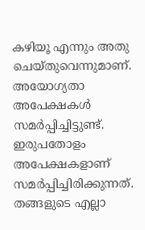കഴിയൂ എന്നും അതു ചെയ്തുവെന്നുമാണ്. അയോഗ്യതാ അപേക്ഷകൾ സമർപ്പിച്ചിട്ടുണ്ട്.
ഇരുപതോളം അപേക്ഷകളാണ് സമർപ്പിച്ചിരിക്കുന്നത്. തങ്ങളുടെ എല്ലാ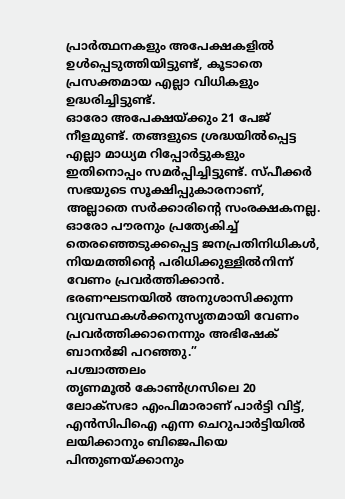പ്രാർത്ഥനകളും അപേക്ഷകളിൽ ഉൾപ്പെടുത്തിയിട്ടുണ്ട്, കൂടാതെ പ്രസക്തമായ എല്ലാ വിധികളും ഉദ്ധരിച്ചിട്ടുണ്ട്.
ഓരോ അപേക്ഷയ്ക്കും 21 പേജ് നീളമുണ്ട്. തങ്ങളുടെ ശ്രദ്ധയിൽപ്പെട്ട
എല്ലാ മാധ്യമ റിപ്പോർട്ടുകളും ഇതിനൊപ്പം സമർപ്പിച്ചിട്ടുണ്ട്. സ്പീക്കർ സഭയുടെ സൂക്ഷിപ്പുകാരനാണ്, അല്ലാതെ സർക്കാരിൻ്റെ സംരക്ഷകനല്ല.
ഓരോ പൗരനും പ്രത്യേകിച്ച് തെരഞ്ഞെടുക്കപ്പെട്ട ജനപ്രതിനിധികൾ, നിയമത്തിൻ്റെ പരിധിക്കുള്ളിൽനിന്ന് വേണം പ്രവർത്തിക്കാൻ.
ഭരണഘടനയിൽ അനുശാസിക്കുന്ന വ്യവസ്ഥകൾക്കനുസൃതമായി വേണം പ്രവർത്തിക്കാനെന്നും അഭിഷേക് ബാനർജി പറഞ്ഞു.”
പശ്ചാത്തലം
തൃണമൂൽ കോൺഗ്രസിലെ 20 ലോക്സഭാ എംപിമാരാണ് പാർട്ടി വിട്ട്, എൻസിപിഐ എന്ന ചെറുപാർട്ടിയിൽ ലയിക്കാനും ബിജെപിയെ പിന്തുണയ്ക്കാനും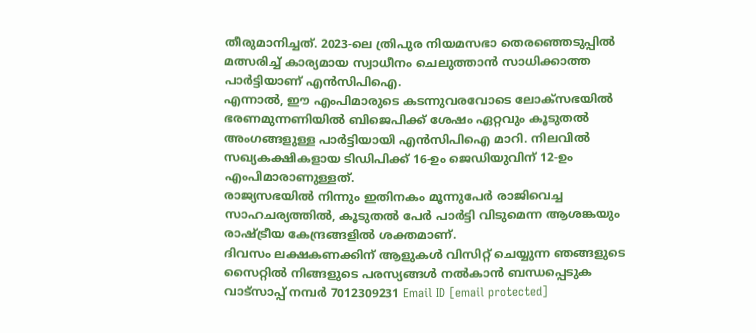തീരുമാനിച്ചത്. 2023-ലെ ത്രിപുര നിയമസഭാ തെരഞ്ഞെടുപ്പിൽ മത്സരിച്ച് കാര്യമായ സ്വാധീനം ചെലുത്താൻ സാധിക്കാത്ത പാർട്ടിയാണ് എൻസിപിഐ.
എന്നാൽ, ഈ എംപിമാരുടെ കടന്നുവരവോടെ ലോക്സഭയിൽ ഭരണമുന്നണിയിൽ ബിജെപിക്ക് ശേഷം ഏറ്റവും കൂടുതൽ അംഗങ്ങളുള്ള പാർട്ടിയായി എൻസിപിഐ മാറി. നിലവിൽ സഖ്യകക്ഷികളായ ടിഡിപിക്ക് 16-ഉം ജെഡിയുവിന് 12-ഉം എംപിമാരാണുള്ളത്.
രാജ്യസഭയിൽ നിന്നും ഇതിനകം മൂന്നുപേർ രാജിവെച്ച സാഹചര്യത്തിൽ, കൂടുതൽ പേർ പാർട്ടി വിടുമെന്ന ആശങ്കയും രാഷ്ട്രീയ കേന്ദ്രങ്ങളിൽ ശക്തമാണ്.
ദിവസം ലക്ഷകണക്കിന് ആളുകൾ വിസിറ്റ് ചെയ്യുന്ന ഞങ്ങളുടെ സൈറ്റിൽ നിങ്ങളുടെ പരസ്യങ്ങൾ നൽകാൻ ബന്ധപ്പെടുക വാട്സാപ്പ് നമ്പർ 7012309231 Email ID [email protected]